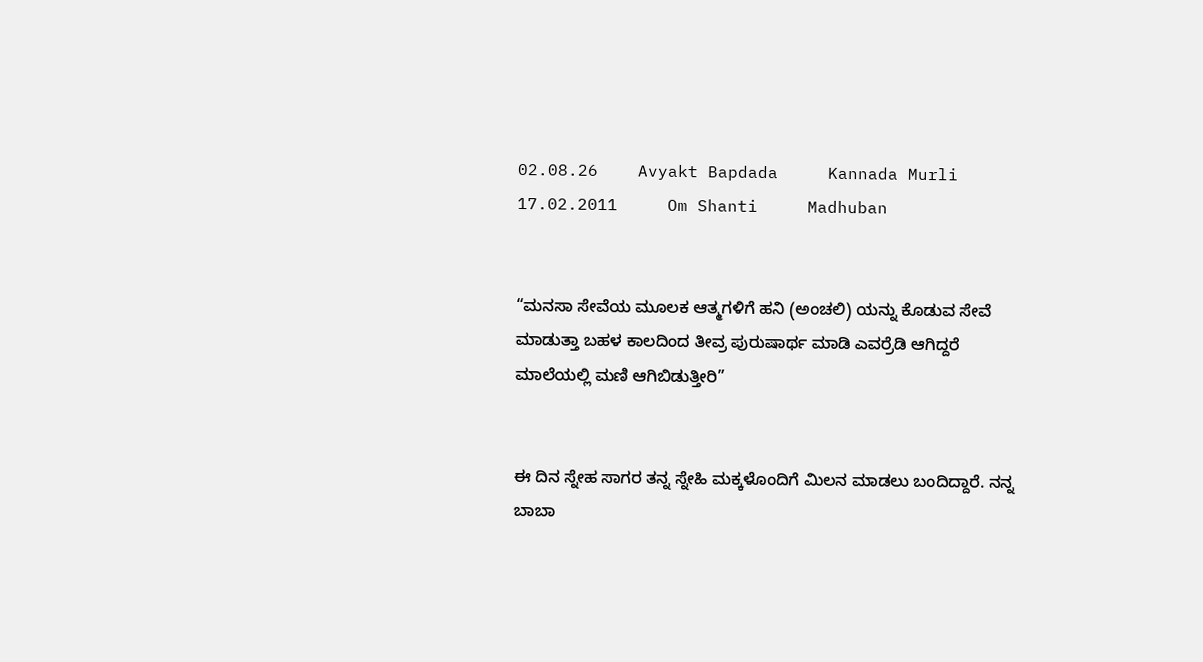02.08.26    Avyakt Bapdada     Kannada Murli    17.02.2011     Om Shanti     Madhuban


“ಮನಸಾ ಸೇವೆಯ ಮೂಲಕ ಆತ್ಮಗಳಿಗೆ ಹನಿ (ಅಂಚಲಿ) ಯನ್ನು ಕೊಡುವ ಸೇವೆ ಮಾಡುತ್ತಾ ಬಹಳ ಕಾಲದಿಂದ ತೀವ್ರ ಪುರುಷಾರ್ಥ ಮಾಡಿ ಎವರ್ರೆಡಿ ಆಗಿದ್ದರೆ ಮಾಲೆಯಲ್ಲಿ ಮಣಿ ಆಗಿಬಿಡುತ್ತೀರಿ”


ಈ ದಿನ ಸ್ನೇಹ ಸಾಗರ ತನ್ನ ಸ್ನೇಹಿ ಮಕ್ಕಳೊಂದಿಗೆ ಮಿಲನ ಮಾಡಲು ಬಂದಿದ್ದಾರೆ. ನನ್ನ ಬಾಬಾ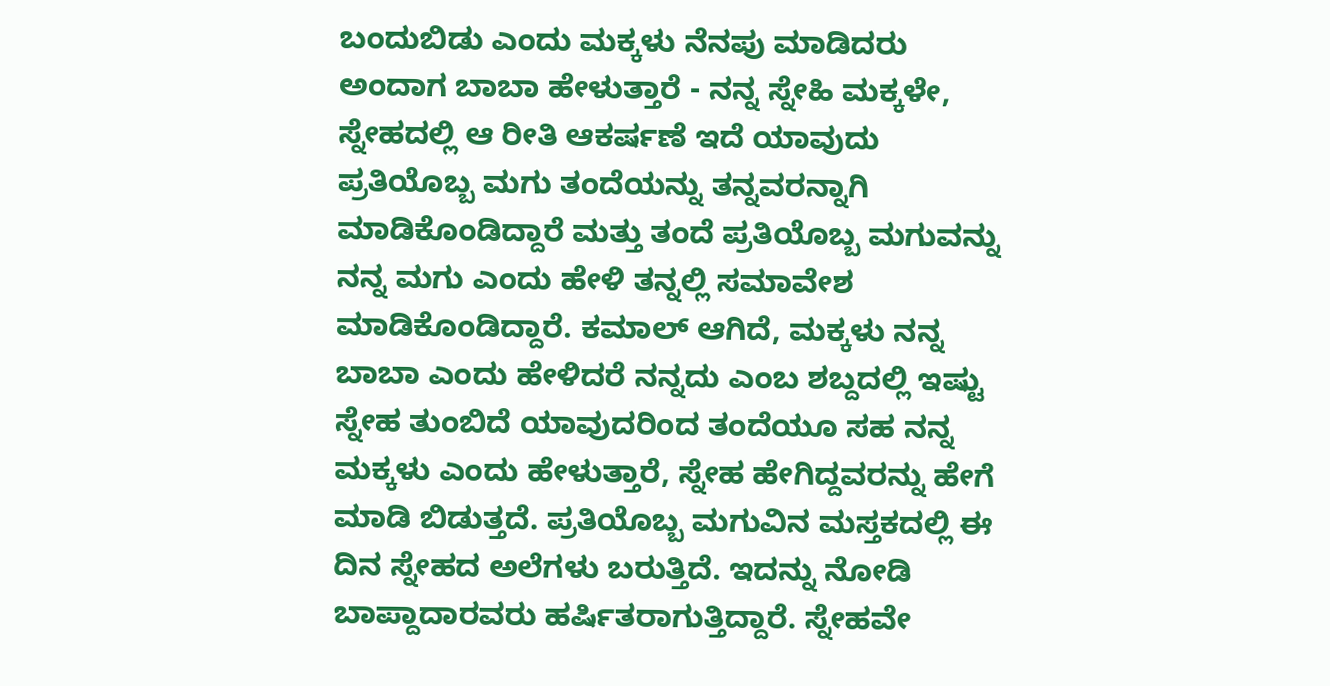ಬಂದುಬಿಡು ಎಂದು ಮಕ್ಕಳು ನೆನಪು ಮಾಡಿದರು ಅಂದಾಗ ಬಾಬಾ ಹೇಳುತ್ತಾರೆ - ನನ್ನ ಸ್ನೇಹಿ ಮಕ್ಕಳೇ, ಸ್ನೇಹದಲ್ಲಿ ಆ ರೀತಿ ಆಕರ್ಷಣೆ ಇದೆ ಯಾವುದು ಪ್ರತಿಯೊಬ್ಬ ಮಗು ತಂದೆಯನ್ನು ತನ್ನವರನ್ನಾಗಿ ಮಾಡಿಕೊಂಡಿದ್ದಾರೆ ಮತ್ತು ತಂದೆ ಪ್ರತಿಯೊಬ್ಬ ಮಗುವನ್ನು ನನ್ನ ಮಗು ಎಂದು ಹೇಳಿ ತನ್ನಲ್ಲಿ ಸಮಾವೇಶ ಮಾಡಿಕೊಂಡಿದ್ದಾರೆ. ಕಮಾಲ್ ಆಗಿದೆ, ಮಕ್ಕಳು ನನ್ನ ಬಾಬಾ ಎಂದು ಹೇಳಿದರೆ ನನ್ನದು ಎಂಬ ಶಬ್ದದಲ್ಲಿ ಇಷ್ಟು ಸ್ನೇಹ ತುಂಬಿದೆ ಯಾವುದರಿಂದ ತಂದೆಯೂ ಸಹ ನನ್ನ ಮಕ್ಕಳು ಎಂದು ಹೇಳುತ್ತಾರೆ, ಸ್ನೇಹ ಹೇಗಿದ್ದವರನ್ನು ಹೇಗೆ ಮಾಡಿ ಬಿಡುತ್ತದೆ. ಪ್ರತಿಯೊಬ್ಬ ಮಗುವಿನ ಮಸ್ತಕದಲ್ಲಿ ಈ ದಿನ ಸ್ನೇಹದ ಅಲೆಗಳು ಬರುತ್ತಿದೆ. ಇದನ್ನು ನೋಡಿ ಬಾಪ್ದಾದಾರವರು ಹರ್ಷಿತರಾಗುತ್ತಿದ್ದಾರೆ. ಸ್ನೇಹವೇ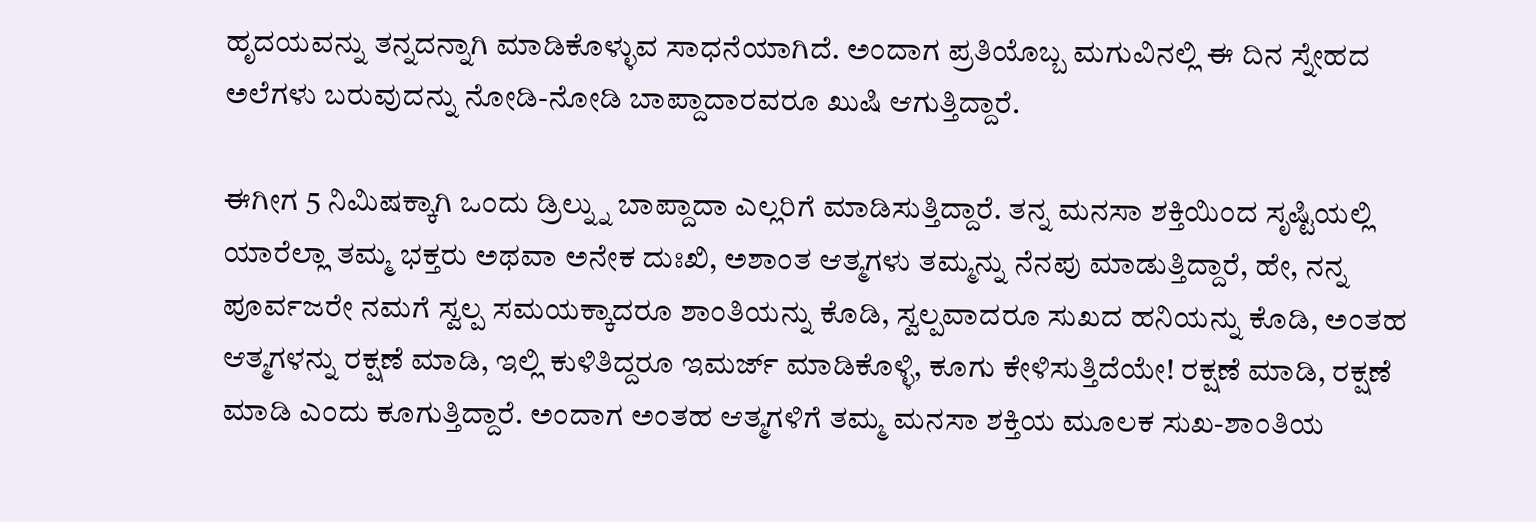ಹೃದಯವನ್ನು ತನ್ನದನ್ನಾಗಿ ಮಾಡಿಕೊಳ್ಳುವ ಸಾಧನೆಯಾಗಿದೆ. ಅಂದಾಗ ಪ್ರತಿಯೊಬ್ಬ ಮಗುವಿನಲ್ಲಿ ಈ ದಿನ ಸ್ನೇಹದ ಅಲೆಗಳು ಬರುವುದನ್ನು ನೋಡಿ-ನೋಡಿ ಬಾಪ್ದಾದಾರವರೂ ಖುಷಿ ಆಗುತ್ತಿದ್ದಾರೆ.

ಈಗೀಗ 5 ನಿಮಿಷಕ್ಕಾಗಿ ಒಂದು ಡ್ರಿಲ್ನ್ನು ಬಾಪ್ದಾದಾ ಎಲ್ಲರಿಗೆ ಮಾಡಿಸುತ್ತಿದ್ದಾರೆ. ತನ್ನ ಮನಸಾ ಶಕ್ತಿಯಿಂದ ಸೃಷ್ಟಿಯಲ್ಲಿ ಯಾರೆಲ್ಲಾ ತಮ್ಮ ಭಕ್ತರು ಅಥವಾ ಅನೇಕ ದುಃಖಿ, ಅಶಾಂತ ಆತ್ಮಗಳು ತಮ್ಮನ್ನು ನೆನಪು ಮಾಡುತ್ತಿದ್ದಾರೆ, ಹೇ, ನನ್ನ ಪೂರ್ವಜರೇ ನಮಗೆ ಸ್ವಲ್ಪ ಸಮಯಕ್ಕಾದರೂ ಶಾಂತಿಯನ್ನು ಕೊಡಿ, ಸ್ವಲ್ಪವಾದರೂ ಸುಖದ ಹನಿಯನ್ನು ಕೊಡಿ, ಅಂತಹ ಆತ್ಮಗಳನ್ನು ರಕ್ಷಣೆ ಮಾಡಿ, ಇಲ್ಲಿ ಕುಳಿತಿದ್ದರೂ ಇಮರ್ಜ್ ಮಾಡಿಕೊಳ್ಳಿ, ಕೂಗು ಕೇಳಿಸುತ್ತಿದೆಯೇ! ರಕ್ಷಣೆ ಮಾಡಿ, ರಕ್ಷಣೆ ಮಾಡಿ ಎಂದು ಕೂಗುತ್ತಿದ್ದಾರೆ. ಅಂದಾಗ ಅಂತಹ ಆತ್ಮಗಳಿಗೆ ತಮ್ಮ ಮನಸಾ ಶಕ್ತಿಯ ಮೂಲಕ ಸುಖ-ಶಾಂತಿಯ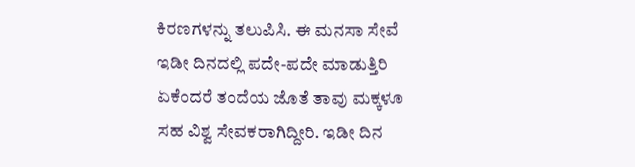ಕಿರಣಗಳನ್ನು ತಲುಪಿಸಿ. ಈ ಮನಸಾ ಸೇವೆ ಇಡೀ ದಿನದಲ್ಲಿ ಪದೇ-ಪದೇ ಮಾಡುತ್ತಿರಿ ಏಕೆಂದರೆ ತಂದೆಯ ಜೊತೆ ತಾವು ಮಕ್ಕಳೂ ಸಹ ವಿಶ್ವ ಸೇವಕರಾಗಿದ್ದೀರಿ. ಇಡೀ ದಿನ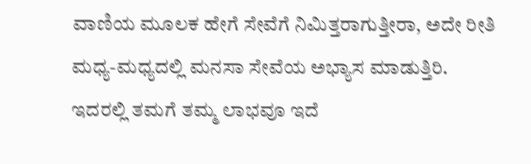ವಾಣಿಯ ಮೂಲಕ ಹೇಗೆ ಸೇವೆಗೆ ನಿಮಿತ್ತರಾಗುತ್ತೀರಾ, ಅದೇ ರೀತಿ ಮಧ್ಯ-ಮಧ್ಯದಲ್ಲಿ ಮನಸಾ ಸೇವೆಯ ಅಭ್ಯಾಸ ಮಾಡುತ್ತಿರಿ. ಇದರಲ್ಲಿ ತಮಗೆ ತಮ್ಮ ಲಾಭವೂ ಇದೆ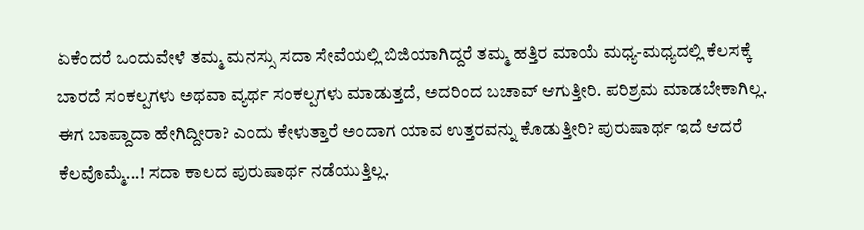ಏಕೆಂದರೆ ಒಂದುವೇಳೆ ತಮ್ಮ ಮನಸ್ಸು ಸದಾ ಸೇವೆಯಲ್ಲಿ ಬಿಜಿಯಾಗಿದ್ದರೆ ತಮ್ಮ ಹತ್ತಿರ ಮಾಯೆ ಮಧ್ಯ-ಮಧ್ಯದಲ್ಲಿ ಕೆಲಸಕ್ಕೆ ಬಾರದೆ ಸಂಕಲ್ಪಗಳು ಅಥವಾ ವ್ಯರ್ಥ ಸಂಕಲ್ಪಗಳು ಮಾಡುತ್ತದೆ, ಅದರಿಂದ ಬಚಾವ್ ಆಗುತ್ತೀರಿ. ಪರಿಶ್ರಮ ಮಾಡಬೇಕಾಗಿಲ್ಲ. ಈಗ ಬಾಪ್ದಾದಾ ಹೇಗಿದ್ದೀರಾ? ಎಂದು ಕೇಳುತ್ತಾರೆ ಅಂದಾಗ ಯಾವ ಉತ್ತರವನ್ನು ಕೊಡುತ್ತೀರಿ? ಪುರುಷಾರ್ಥ ಇದೆ ಆದರೆ ಕೆಲವೊಮ್ಮೆ...! ಸದಾ ಕಾಲದ ಪುರುಷಾರ್ಥ ನಡೆಯುತ್ತಿಲ್ಲ.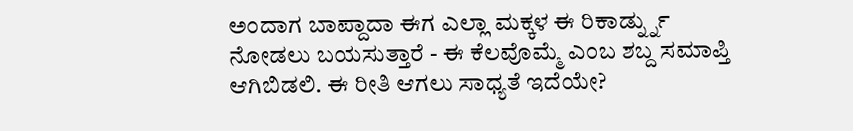ಅಂದಾಗ ಬಾಪ್ದಾದಾ ಈಗ ಎಲ್ಲಾ ಮಕ್ಕಳ ಈ ರಿಕಾರ್ಡ್ನ್ನು ನೋಡಲು ಬಯಸುತ್ತಾರೆ - ಈ ಕೆಲವೊಮ್ಮೆ ಎಂಬ ಶಬ್ದ ಸಮಾಪ್ತಿ ಆಗಿಬಿಡಲಿ. ಈ ರೀತಿ ಆಗಲು ಸಾಧ್ಯತೆ ಇದೆಯೇ?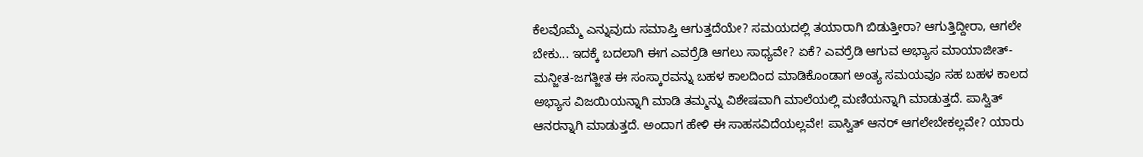ಕೆಲವೊಮ್ಮೆ ಎನ್ನುವುದು ಸಮಾಪ್ತಿ ಆಗುತ್ತದೆಯೇ? ಸಮಯದಲ್ಲಿ ತಯಾರಾಗಿ ಬಿಡುತ್ತೀರಾ? ಆಗುತ್ತಿದ್ದೀರಾ, ಆಗಲೇ ಬೇಕು... ಇದಕ್ಕೆ ಬದಲಾಗಿ ಈಗ ಎವರ್ರೆಡಿ ಆಗಲು ಸಾಧ್ಯವೇ? ಏಕೆ? ಎವರ್ರೆಡಿ ಆಗುವ ಅಭ್ಯಾಸ ಮಾಯಾಜೀತ್-ಮನ್ಜೀತ-ಜಗತ್ಜೀತ ಈ ಸಂಸ್ಕಾರವನ್ನು ಬಹಳ ಕಾಲದಿಂದ ಮಾಡಿಕೊಂಡಾಗ ಅಂತ್ಯ ಸಮಯವೂ ಸಹ ಬಹಳ ಕಾಲದ ಅಭ್ಯಾಸ ವಿಜಯಿಯನ್ನಾಗಿ ಮಾಡಿ ತಮ್ಮನ್ನು ವಿಶೇಷವಾಗಿ ಮಾಲೆಯಲ್ಲಿ ಮಣಿಯನ್ನಾಗಿ ಮಾಡುತ್ತದೆ. ಪಾಸ್ವಿತ್ ಆನರನ್ನಾಗಿ ಮಾಡುತ್ತದೆ. ಅಂದಾಗ ಹೇಳಿ ಈ ಸಾಹಸವಿದೆಯಲ್ಲವೇ! ಪಾಸ್ವಿತ್ ಆನರ್ ಆಗಲೇಬೇಕಲ್ಲವೇ? ಯಾರು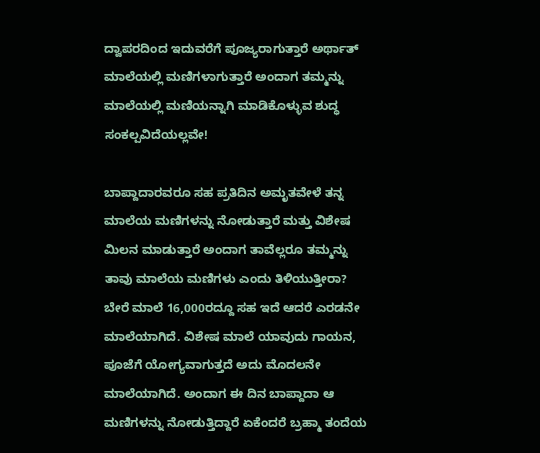ದ್ವಾಪರದಿಂದ ಇದುವರೆಗೆ ಪೂಜ್ಯರಾಗುತ್ತಾರೆ ಅರ್ಥಾತ್ ಮಾಲೆಯಲ್ಲಿ ಮಣಿಗಳಾಗುತ್ತಾರೆ ಅಂದಾಗ ತಮ್ಮನ್ನು ಮಾಲೆಯಲ್ಲಿ ಮಣಿಯನ್ನಾಗಿ ಮಾಡಿಕೊಳ್ಳುವ ಶುದ್ಧ ಸಂಕಲ್ಪವಿದೆಯಲ್ಲವೇ!

ಬಾಪ್ದಾದಾರವರೂ ಸಹ ಪ್ರತಿದಿನ ಅಮೃತವೇಳೆ ತನ್ನ ಮಾಲೆಯ ಮಣಿಗಳನ್ನು ನೋಡುತ್ತಾರೆ ಮತ್ತು ವಿಶೇಷ ಮಿಲನ ಮಾಡುತ್ತಾರೆ ಅಂದಾಗ ತಾವೆಲ್ಲರೂ ತಮ್ಮನ್ನು ತಾವು ಮಾಲೆಯ ಮಣಿಗಳು ಎಂದು ತಿಳಿಯುತ್ತೀರಾ? ಬೇರೆ ಮಾಲೆ 16,000ರದ್ದೂ ಸಹ ಇದೆ ಆದರೆ ಎರಡನೇ ಮಾಲೆಯಾಗಿದೆ. ವಿಶೇಷ ಮಾಲೆ ಯಾವುದು ಗಾಯನ, ಪೂಜೆಗೆ ಯೋಗ್ಯವಾಗುತ್ತದೆ ಅದು ಮೊದಲನೇ ಮಾಲೆಯಾಗಿದೆ. ಅಂದಾಗ ಈ ದಿನ ಬಾಪ್ದಾದಾ ಆ ಮಣಿಗಳನ್ನು ನೋಡುತ್ತಿದ್ದಾರೆ ಏಕೆಂದರೆ ಬ್ರಹ್ಮಾ ತಂದೆಯ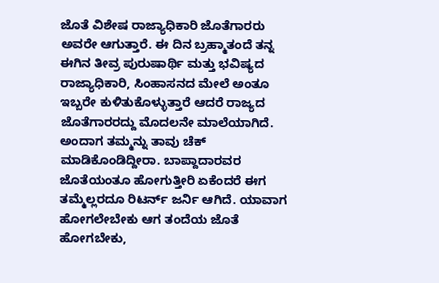ಜೊತೆ ವಿಶೇಷ ರಾಜ್ಯಾಧಿಕಾರಿ ಜೊತೆಗಾರರು ಅವರೇ ಆಗುತ್ತಾರೆ. ಈ ದಿನ ಬ್ರಹ್ಮಾತಂದೆ ತನ್ನ ಈಗಿನ ತೀವ್ರ ಪುರುಷಾರ್ಥಿ ಮತ್ತು ಭವಿಷ್ಯದ ರಾಜ್ಯಾಧಿಕಾರಿ, ಸಿಂಹಾಸನದ ಮೇಲೆ ಅಂತೂ ಇಬ್ಬರೇ ಕುಳಿತುಕೊಳ್ಳುತ್ತಾರೆ ಆದರೆ ರಾಜ್ಯದ ಜೊತೆಗಾರರದ್ದು ಮೊದಲನೇ ಮಾಲೆಯಾಗಿದೆ. ಅಂದಾಗ ತಮ್ಮನ್ನು ತಾವು ಚೆಕ್ ಮಾಡಿಕೊಂಡಿದ್ದೀರಾ. ಬಾಪ್ದಾದಾರವರ ಜೊತೆಯಂತೂ ಹೋಗುತ್ತೀರಿ ಏಕೆಂದರೆ ಈಗ ತಮ್ಮೆಲ್ಲರದೂ ರಿಟರ್ನ್ ಜರ್ನಿ ಆಗಿದೆ. ಯಾವಾಗ ಹೋಗಲೇಬೇಕು ಆಗ ತಂದೆಯ ಜೊತೆ ಹೋಗಬೇಕು,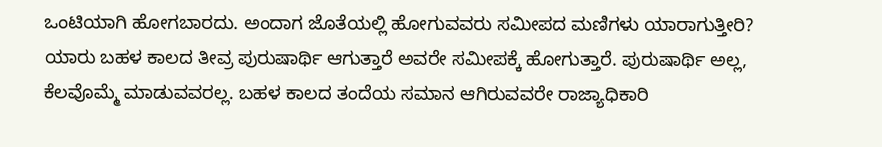ಒಂಟಿಯಾಗಿ ಹೋಗಬಾರದು. ಅಂದಾಗ ಜೊತೆಯಲ್ಲಿ ಹೋಗುವವರು ಸಮೀಪದ ಮಣಿಗಳು ಯಾರಾಗುತ್ತೀರಿ? ಯಾರು ಬಹಳ ಕಾಲದ ತೀವ್ರ ಪುರುಷಾರ್ಥಿ ಆಗುತ್ತಾರೆ ಅವರೇ ಸಮೀಪಕ್ಕೆ ಹೋಗುತ್ತಾರೆ. ಪುರುಷಾರ್ಥಿ ಅಲ್ಲ, ಕೆಲವೊಮ್ಮೆ ಮಾಡುವವರಲ್ಲ. ಬಹಳ ಕಾಲದ ತಂದೆಯ ಸಮಾನ ಆಗಿರುವವರೇ ರಾಜ್ಯಾಧಿಕಾರಿ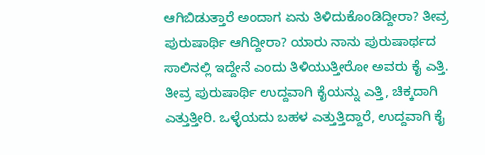ಆಗಿಬಿಡುತ್ತಾರೆ ಅಂದಾಗ ಏನು ತಿಳಿದುಕೊಂಡಿದ್ದೀರಾ? ತೀವ್ರ ಪುರುಷಾರ್ಥಿ ಆಗಿದ್ದೀರಾ? ಯಾರು ನಾನು ಪುರುಷಾರ್ಥದ ಸಾಲಿನಲ್ಲಿ ಇದ್ದೇನೆ ಎಂದು ತಿಳಿಯುತ್ತೀರೋ ಅವರು ಕೈ ಎತ್ತಿ. ತೀವ್ರ ಪುರುಷಾರ್ಥಿ ಉದ್ದವಾಗಿ ಕೈಯನ್ನು ಎತ್ತಿ, ಚಿಕ್ಕದಾಗಿ ಎತ್ತುತ್ತೀರಿ. ಒಳ್ಳೆಯದು ಬಹಳ ಎತ್ತುತ್ತಿದ್ದಾರೆ, ಉದ್ದವಾಗಿ ಕೈ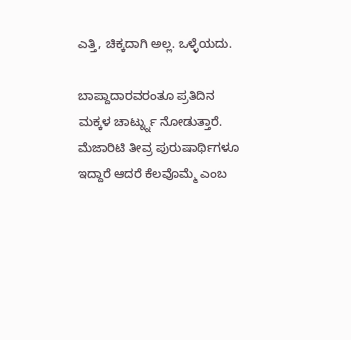ಎತ್ತಿ, ಚಿಕ್ಕದಾಗಿ ಅಲ್ಲ. ಒಳ್ಳೆಯದು.

ಬಾಪ್ದಾದಾರವರಂತೂ ಪ್ರತಿದಿನ ಮಕ್ಕಳ ಚಾರ್ಟ್ನ್ನು ನೋಡುತ್ತಾರೆ. ಮೆಜಾರಿಟಿ ತೀವ್ರ ಪುರುಷಾರ್ಥಿಗಳೂ ಇದ್ದಾರೆ ಆದರೆ ಕೆಲವೊಮ್ಮೆ ಎಂಬ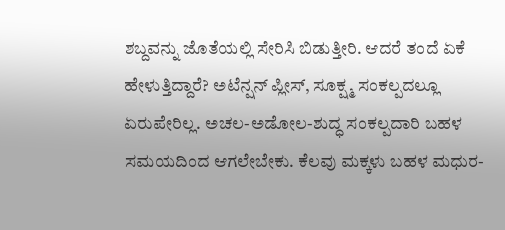ಶಬ್ದವನ್ನು ಜೊತೆಯಲ್ಲಿ ಸೇರಿಸಿ ಬಿಡುತ್ತೀರಿ. ಆದರೆ ತಂದೆ ಏಕೆ ಹೇಳುತ್ತಿದ್ದಾರೆ? ಅಟೆನ್ಷನ್ ಪ್ಲೀಸ್, ಸೂಕ್ಷ್ಮ ಸಂಕಲ್ಪದಲ್ಲೂ ಏರುಪೇರಿಲ್ಲ. ಅಚಲ-ಅಡೋಲ-ಶುದ್ಧ ಸಂಕಲ್ಪದಾರಿ ಬಹಳ ಸಮಯದಿಂದ ಆಗಲೇಬೇಕು. ಕೆಲವು ಮಕ್ಕಳು ಬಹಳ ಮಧುರ-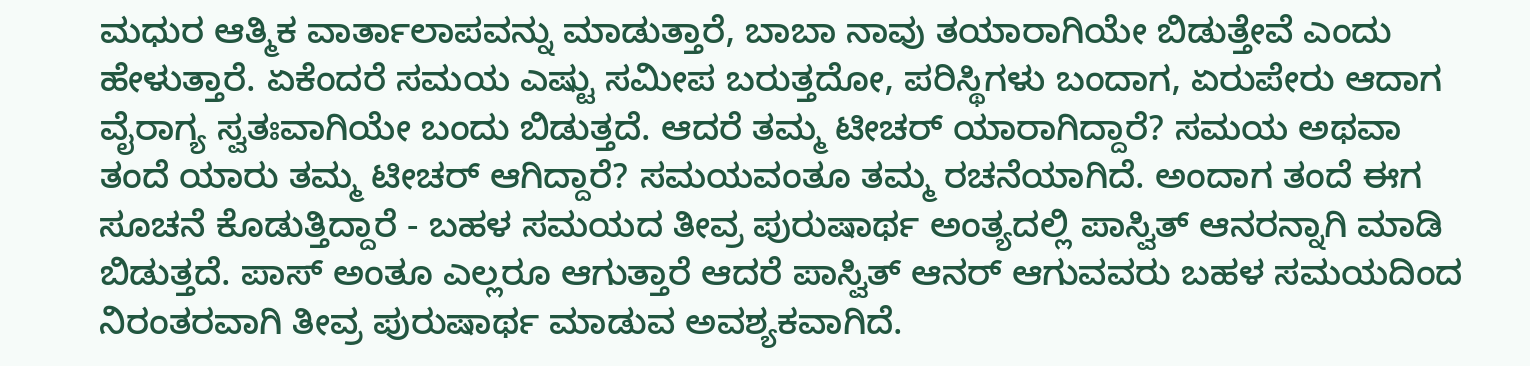ಮಧುರ ಆತ್ಮಿಕ ವಾರ್ತಾಲಾಪವನ್ನು ಮಾಡುತ್ತಾರೆ, ಬಾಬಾ ನಾವು ತಯಾರಾಗಿಯೇ ಬಿಡುತ್ತೇವೆ ಎಂದು ಹೇಳುತ್ತಾರೆ. ಏಕೆಂದರೆ ಸಮಯ ಎಷ್ಟು ಸಮೀಪ ಬರುತ್ತದೋ, ಪರಿಸ್ಥಿಗಳು ಬಂದಾಗ, ಏರುಪೇರು ಆದಾಗ ವೈರಾಗ್ಯ ಸ್ವತಃವಾಗಿಯೇ ಬಂದು ಬಿಡುತ್ತದೆ. ಆದರೆ ತಮ್ಮ ಟೀಚರ್ ಯಾರಾಗಿದ್ದಾರೆ? ಸಮಯ ಅಥವಾ ತಂದೆ ಯಾರು ತಮ್ಮ ಟೀಚರ್ ಆಗಿದ್ದಾರೆ? ಸಮಯವಂತೂ ತಮ್ಮ ರಚನೆಯಾಗಿದೆ. ಅಂದಾಗ ತಂದೆ ಈಗ ಸೂಚನೆ ಕೊಡುತ್ತಿದ್ದಾರೆ - ಬಹಳ ಸಮಯದ ತೀವ್ರ ಪುರುಷಾರ್ಥ ಅಂತ್ಯದಲ್ಲಿ ಪಾಸ್ವಿತ್ ಆನರನ್ನಾಗಿ ಮಾಡಿ ಬಿಡುತ್ತದೆ. ಪಾಸ್ ಅಂತೂ ಎಲ್ಲರೂ ಆಗುತ್ತಾರೆ ಆದರೆ ಪಾಸ್ವಿತ್ ಆನರ್ ಆಗುವವರು ಬಹಳ ಸಮಯದಿಂದ ನಿರಂತರವಾಗಿ ತೀವ್ರ ಪುರುಷಾರ್ಥ ಮಾಡುವ ಅವಶ್ಯಕವಾಗಿದೆ.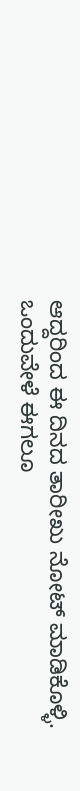ಆದ್ದರಿಂದ ಈ ದಿನದ ತಾರೀಖು ನೋಟ್ ಮಾಡಿಕೊಳ್ಳಿ. ಒಂದುವೇಳೆ ಈಗಲೂ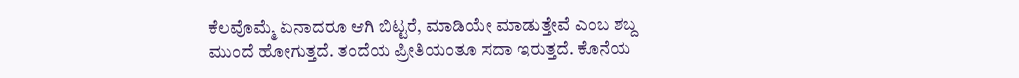ಕೆಲವೊಮ್ಮೆ ಏನಾದರೂ ಆಗಿ ಬಿಟ್ಟರೆ, ಮಾಡಿಯೇ ಮಾಡುತ್ತೇವೆ ಎಂಬ ಶಬ್ದ ಮುಂದೆ ಹೋಗುತ್ತದೆ. ತಂದೆಯ ಪ್ರೀತಿಯಂತೂ ಸದಾ ಇರುತ್ತದೆ. ಕೊನೆಯ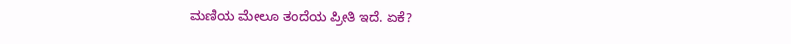ಮಣಿಯ ಮೇಲೂ ತಂದೆಯ ಪ್ರೀತಿ ಇದೆ. ಏಕೆ?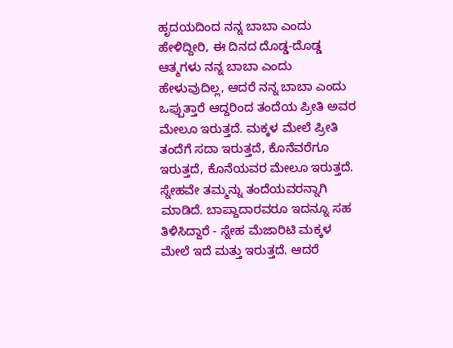ಹೃದಯದಿಂದ ನನ್ನ ಬಾಬಾ ಎಂದು ಹೇಳಿದ್ದೀರಿ, ಈ ದಿನದ ದೊಡ್ಡ-ದೊಡ್ಡ ಆತ್ಮಗಳು ನನ್ನ ಬಾಬಾ ಎಂದು ಹೇಳುವುದಿಲ್ಲ, ಆದರೆ ನನ್ನ ಬಾಬಾ ಎಂದು ಒಪ್ಪುತ್ತಾರೆ ಆದ್ದರಿಂದ ತಂದೆಯ ಪ್ರೀತಿ ಅವರ ಮೇಲೂ ಇರುತ್ತದೆ. ಮಕ್ಕಳ ಮೇಲೆ ಪ್ರೀತಿ ತಂದೆಗೆ ಸದಾ ಇರುತ್ತದೆ, ಕೊನೆವರೆಗೂ ಇರುತ್ತದೆ, ಕೊನೆಯವರ ಮೇಲೂ ಇರುತ್ತದೆ. ಸ್ನೇಹವೇ ತಮ್ಮನ್ನು ತಂದೆಯವರನ್ನಾಗಿ ಮಾಡಿದೆ. ಬಾಪ್ದಾದಾರವರೂ ಇದನ್ನೂ ಸಹ ತಿಳಿಸಿದ್ದಾರೆ - ಸ್ನೇಹ ಮೆಜಾರಿಟಿ ಮಕ್ಕಳ ಮೇಲೆ ಇದೆ ಮತ್ತು ಇರುತ್ತದೆ. ಆದರೆ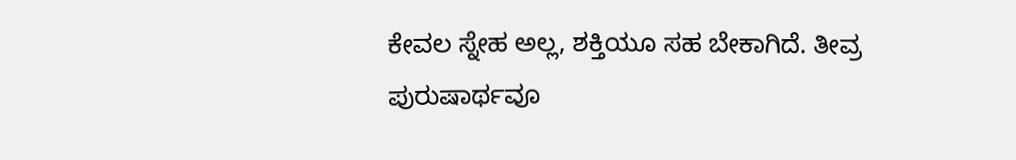ಕೇವಲ ಸ್ನೇಹ ಅಲ್ಲ, ಶಕ್ತಿಯೂ ಸಹ ಬೇಕಾಗಿದೆ. ತೀವ್ರ ಪುರುಷಾರ್ಥವೂ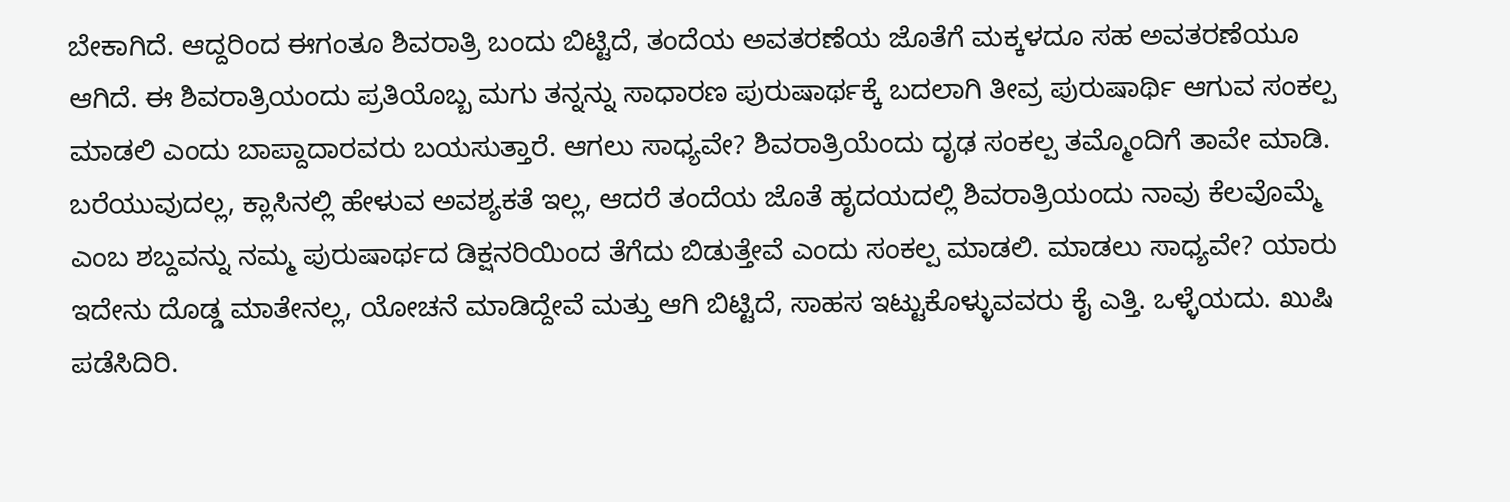ಬೇಕಾಗಿದೆ. ಆದ್ದರಿಂದ ಈಗಂತೂ ಶಿವರಾತ್ರಿ ಬಂದು ಬಿಟ್ಟಿದೆ, ತಂದೆಯ ಅವತರಣೆಯ ಜೊತೆಗೆ ಮಕ್ಕಳದೂ ಸಹ ಅವತರಣೆಯೂ ಆಗಿದೆ. ಈ ಶಿವರಾತ್ರಿಯಂದು ಪ್ರತಿಯೊಬ್ಬ ಮಗು ತನ್ನನ್ನು ಸಾಧಾರಣ ಪುರುಷಾರ್ಥಕ್ಕೆ ಬದಲಾಗಿ ತೀವ್ರ ಪುರುಷಾರ್ಥಿ ಆಗುವ ಸಂಕಲ್ಪ ಮಾಡಲಿ ಎಂದು ಬಾಪ್ದಾದಾರವರು ಬಯಸುತ್ತಾರೆ. ಆಗಲು ಸಾಧ್ಯವೇ? ಶಿವರಾತ್ರಿಯೆಂದು ದೃಢ ಸಂಕಲ್ಪ ತಮ್ಮೊಂದಿಗೆ ತಾವೇ ಮಾಡಿ. ಬರೆಯುವುದಲ್ಲ, ಕ್ಲಾಸಿನಲ್ಲಿ ಹೇಳುವ ಅವಶ್ಯಕತೆ ಇಲ್ಲ, ಆದರೆ ತಂದೆಯ ಜೊತೆ ಹೃದಯದಲ್ಲಿ ಶಿವರಾತ್ರಿಯಂದು ನಾವು ಕೆಲವೊಮ್ಮೆ ಎಂಬ ಶಬ್ದವನ್ನು ನಮ್ಮ ಪುರುಷಾರ್ಥದ ಡಿಕ್ಷನರಿಯಿಂದ ತೆಗೆದು ಬಿಡುತ್ತೇವೆ ಎಂದು ಸಂಕಲ್ಪ ಮಾಡಲಿ. ಮಾಡಲು ಸಾಧ್ಯವೇ? ಯಾರು ಇದೇನು ದೊಡ್ಡ ಮಾತೇನಲ್ಲ, ಯೋಚನೆ ಮಾಡಿದ್ದೇವೆ ಮತ್ತು ಆಗಿ ಬಿಟ್ಟಿದೆ, ಸಾಹಸ ಇಟ್ಟುಕೊಳ್ಳುವವರು ಕೈ ಎತ್ತಿ. ಒಳ್ಳೆಯದು. ಖುಷಿ ಪಡೆಸಿದಿರಿ.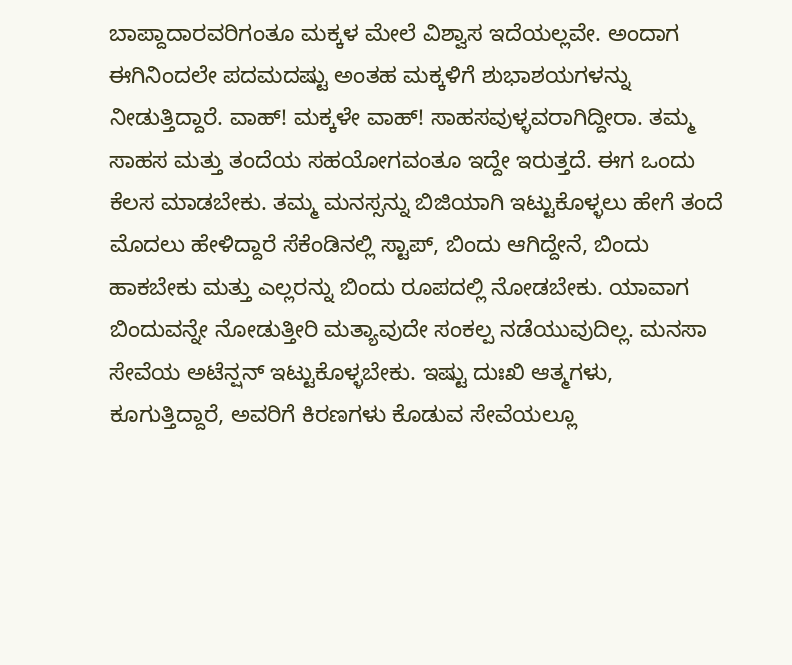ಬಾಪ್ದಾದಾರವರಿಗಂತೂ ಮಕ್ಕಳ ಮೇಲೆ ವಿಶ್ವಾಸ ಇದೆಯಲ್ಲವೇ. ಅಂದಾಗ ಈಗಿನಿಂದಲೇ ಪದಮದಷ್ಟು ಅಂತಹ ಮಕ್ಕಳಿಗೆ ಶುಭಾಶಯಗಳನ್ನು ನೀಡುತ್ತಿದ್ದಾರೆ. ವಾಹ್! ಮಕ್ಕಳೇ ವಾಹ್! ಸಾಹಸವುಳ್ಳವರಾಗಿದ್ದೀರಾ. ತಮ್ಮ ಸಾಹಸ ಮತ್ತು ತಂದೆಯ ಸಹಯೋಗವಂತೂ ಇದ್ದೇ ಇರುತ್ತದೆ. ಈಗ ಒಂದು ಕೆಲಸ ಮಾಡಬೇಕು. ತಮ್ಮ ಮನಸ್ಸನ್ನು ಬಿಜಿಯಾಗಿ ಇಟ್ಟುಕೊಳ್ಳಲು ಹೇಗೆ ತಂದೆ ಮೊದಲು ಹೇಳಿದ್ದಾರೆ ಸೆಕೆಂಡಿನಲ್ಲಿ ಸ್ಟಾಪ್, ಬಿಂದು ಆಗಿದ್ದೇನೆ, ಬಿಂದು ಹಾಕಬೇಕು ಮತ್ತು ಎಲ್ಲರನ್ನು ಬಿಂದು ರೂಪದಲ್ಲಿ ನೋಡಬೇಕು. ಯಾವಾಗ ಬಿಂದುವನ್ನೇ ನೋಡುತ್ತೀರಿ ಮತ್ಯಾವುದೇ ಸಂಕಲ್ಪ ನಡೆಯುವುದಿಲ್ಲ. ಮನಸಾ ಸೇವೆಯ ಅಟೆನ್ಷನ್ ಇಟ್ಟುಕೊಳ್ಳಬೇಕು. ಇಷ್ಟು ದುಃಖಿ ಆತ್ಮಗಳು, ಕೂಗುತ್ತಿದ್ದಾರೆ, ಅವರಿಗೆ ಕಿರಣಗಳು ಕೊಡುವ ಸೇವೆಯಲ್ಲೂ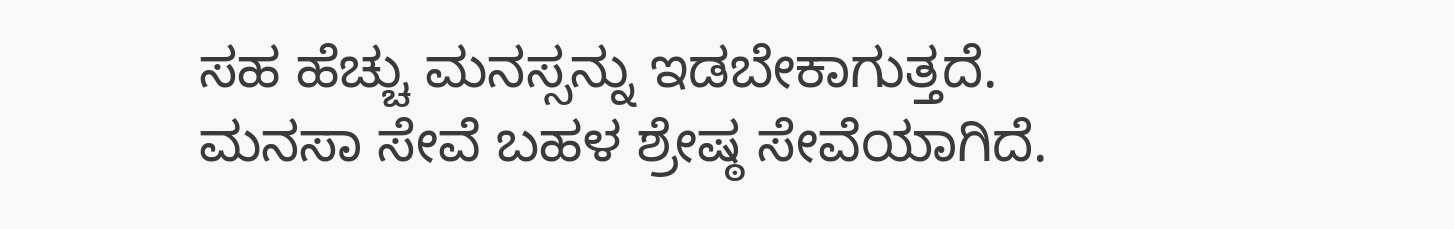ಸಹ ಹೆಚ್ಚು ಮನಸ್ಸನ್ನು ಇಡಬೇಕಾಗುತ್ತದೆ. ಮನಸಾ ಸೇವೆ ಬಹಳ ಶ್ರೇಷ್ಠ ಸೇವೆಯಾಗಿದೆ.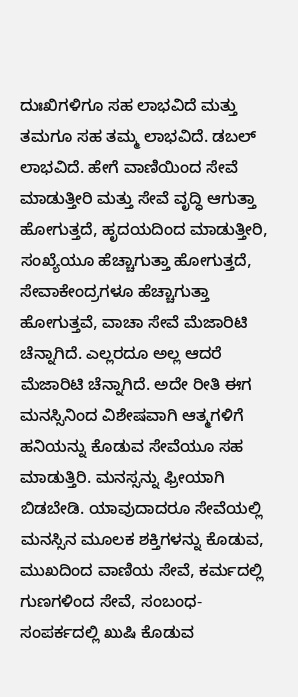ದುಃಖಿಗಳಿಗೂ ಸಹ ಲಾಭವಿದೆ ಮತ್ತು ತಮಗೂ ಸಹ ತಮ್ಮ ಲಾಭವಿದೆ. ಡಬಲ್ ಲಾಭವಿದೆ. ಹೇಗೆ ವಾಣಿಯಿಂದ ಸೇವೆ ಮಾಡುತ್ತೀರಿ ಮತ್ತು ಸೇವೆ ವೃದ್ಧಿ ಆಗುತ್ತಾ ಹೋಗುತ್ತದೆ, ಹೃದಯದಿಂದ ಮಾಡುತ್ತೀರಿ, ಸಂಖ್ಯೆಯೂ ಹೆಚ್ಚಾಗುತ್ತಾ ಹೋಗುತ್ತದೆ, ಸೇವಾಕೇಂದ್ರಗಳೂ ಹೆಚ್ಚಾಗುತ್ತಾ ಹೋಗುತ್ತವೆ, ವಾಚಾ ಸೇವೆ ಮೆಜಾರಿಟಿ ಚೆನ್ನಾಗಿದೆ. ಎಲ್ಲರದೂ ಅಲ್ಲ ಆದರೆ ಮೆಜಾರಿಟಿ ಚೆನ್ನಾಗಿದೆ. ಅದೇ ರೀತಿ ಈಗ ಮನಸ್ಸಿನಿಂದ ವಿಶೇಷವಾಗಿ ಆತ್ಮಗಳಿಗೆ ಹನಿಯನ್ನು ಕೊಡುವ ಸೇವೆಯೂ ಸಹ ಮಾಡುತ್ತಿರಿ. ಮನಸ್ಸನ್ನು ಫ್ರೀಯಾಗಿ ಬಿಡಬೇಡಿ. ಯಾವುದಾದರೂ ಸೇವೆಯಲ್ಲಿ ಮನಸ್ಸಿನ ಮೂಲಕ ಶಕ್ತಿಗಳನ್ನು ಕೊಡುವ, ಮುಖದಿಂದ ವಾಣಿಯ ಸೇವೆ, ಕರ್ಮದಲ್ಲಿ ಗುಣಗಳಿಂದ ಸೇವೆ, ಸಂಬಂಧ-ಸಂಪರ್ಕದಲ್ಲಿ ಖುಷಿ ಕೊಡುವ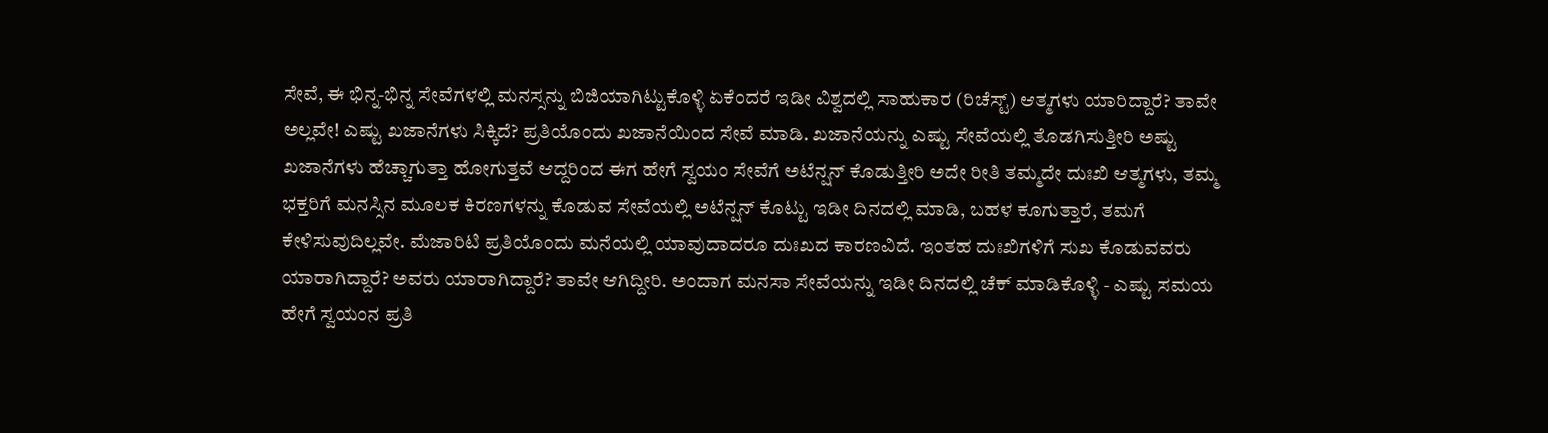ಸೇವೆ, ಈ ಭಿನ್ನ-ಭಿನ್ನ ಸೇವೆಗಳಲ್ಲಿ ಮನಸ್ಸನ್ನು ಬಿಜಿಯಾಗಿಟ್ಟುಕೊಳ್ಳಿ ಏಕೆಂದರೆ ಇಡೀ ವಿಶ್ವದಲ್ಲಿ ಸಾಹುಕಾರ (ರಿಚೆಸ್ಟ್) ಆತ್ಮಗಳು ಯಾರಿದ್ದಾರೆ? ತಾವೇ ಅಲ್ಲವೇ! ಎಷ್ಟು ಖಜಾನೆಗಳು ಸಿಕ್ಕಿದೆ? ಪ್ರತಿಯೊಂದು ಖಜಾನೆಯಿಂದ ಸೇವೆ ಮಾಡಿ. ಖಜಾನೆಯನ್ನು ಎಷ್ಟು ಸೇವೆಯಲ್ಲಿ ತೊಡಗಿಸುತ್ತೀರಿ ಅಷ್ಟು ಖಜಾನೆಗಳು ಹೆಚ್ಚಾಗುತ್ತಾ ಹೋಗುತ್ತವೆ ಆದ್ದರಿಂದ ಈಗ ಹೇಗೆ ಸ್ವಯಂ ಸೇವೆಗೆ ಅಟೆನ್ಷನ್ ಕೊಡುತ್ತೀರಿ ಅದೇ ರೀತಿ ತಮ್ಮದೇ ದುಃಖಿ ಆತ್ಮಗಳು, ತಮ್ಮ ಭಕ್ತರಿಗೆ ಮನಸ್ಸಿನ ಮೂಲಕ ಕಿರಣಗಳನ್ನು ಕೊಡುವ ಸೇವೆಯಲ್ಲಿ ಅಟೆನ್ಷನ್ ಕೊಟ್ಟು ಇಡೀ ದಿನದಲ್ಲಿ ಮಾಡಿ, ಬಹಳ ಕೂಗುತ್ತಾರೆ, ತಮಗೆ ಕೇಳಿಸುವುದಿಲ್ಲವೇ. ಮೆಜಾರಿಟಿ ಪ್ರತಿಯೊಂದು ಮನೆಯಲ್ಲಿ ಯಾವುದಾದರೂ ದುಃಖದ ಕಾರಣವಿದೆ. ಇಂತಹ ದುಃಖಿಗಳಿಗೆ ಸುಖ ಕೊಡುವವರು ಯಾರಾಗಿದ್ದಾರೆ? ಅವರು ಯಾರಾಗಿದ್ದಾರೆ? ತಾವೇ ಆಗಿದ್ದೀರಿ. ಅಂದಾಗ ಮನಸಾ ಸೇವೆಯನ್ನು ಇಡೀ ದಿನದಲ್ಲಿ ಚೆಕ್ ಮಾಡಿಕೊಳ್ಳಿ - ಎಷ್ಟು ಸಮಯ ಹೇಗೆ ಸ್ವಯಂನ ಪ್ರತಿ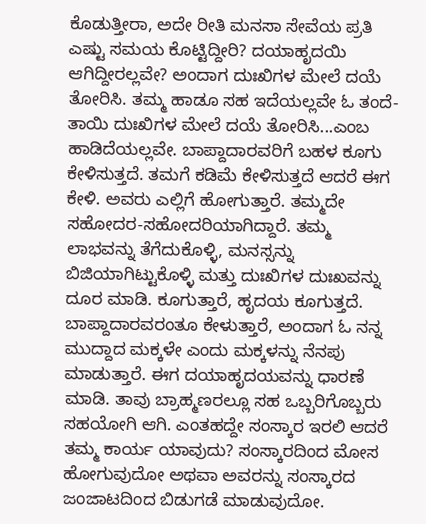ಕೊಡುತ್ತೀರಾ, ಅದೇ ರೀತಿ ಮನಸಾ ಸೇವೆಯ ಪ್ರತಿ ಎಷ್ಟು ಸಮಯ ಕೊಟ್ಟಿದ್ದೀರಿ? ದಯಾಹೃದಯಿ ಆಗಿದ್ದೀರಲ್ಲವೇ? ಅಂದಾಗ ದುಃಖಿಗಳ ಮೇಲೆ ದಯೆ ತೋರಿಸಿ. ತಮ್ಮ ಹಾಡೂ ಸಹ ಇದೆಯಲ್ಲವೇ ಓ ತಂದೆ-ತಾಯಿ ದುಃಖಿಗಳ ಮೇಲೆ ದಯೆ ತೋರಿಸಿ...ಎಂಬ ಹಾಡಿದೆಯಲ್ಲವೇ. ಬಾಪ್ದಾದಾರವರಿಗೆ ಬಹಳ ಕೂಗು ಕೇಳಿಸುತ್ತದೆ. ತಮಗೆ ಕಡಿಮೆ ಕೇಳಿಸುತ್ತದೆ ಆದರೆ ಈಗ ಕೇಳಿ. ಅವರು ಎಲ್ಲಿಗೆ ಹೋಗುತ್ತಾರೆ. ತಮ್ಮದೇ ಸಹೋದರ-ಸಹೋದರಿಯಾಗಿದ್ದಾರೆ. ತಮ್ಮ ಲಾಭವನ್ನು ತೆಗೆದುಕೊಳ್ಳಿ, ಮನಸ್ಸನ್ನು ಬಿಜಿಯಾಗಿಟ್ಟುಕೊಳ್ಳಿ ಮತ್ತು ದುಃಖಿಗಳ ದುಃಖವನ್ನು ದೂರ ಮಾಡಿ. ಕೂಗುತ್ತಾರೆ, ಹೃದಯ ಕೂಗುತ್ತದೆ. ಬಾಪ್ದಾದಾರವರಂತೂ ಕೇಳುತ್ತಾರೆ, ಅಂದಾಗ ಓ ನನ್ನ ಮುದ್ದಾದ ಮಕ್ಕಳೇ ಎಂದು ಮಕ್ಕಳನ್ನು ನೆನಪು ಮಾಡುತ್ತಾರೆ. ಈಗ ದಯಾಹೃದಯವನ್ನು ಧಾರಣೆ ಮಾಡಿ. ತಾವು ಬ್ರಾಹ್ಮಣರಲ್ಲೂ ಸಹ ಒಬ್ಬರಿಗೊಬ್ಬರು ಸಹಯೋಗಿ ಆಗಿ. ಎಂತಹದ್ದೇ ಸಂಸ್ಕಾರ ಇರಲಿ ಆದರೆ ತಮ್ಮ ಕಾರ್ಯ ಯಾವುದು? ಸಂಸ್ಕಾರದಿಂದ ಮೋಸ ಹೋಗುವುದೋ ಅಥವಾ ಅವರನ್ನು ಸಂಸ್ಕಾರದ ಜಂಜಾಟದಿಂದ ಬಿಡುಗಡೆ ಮಾಡುವುದೋ.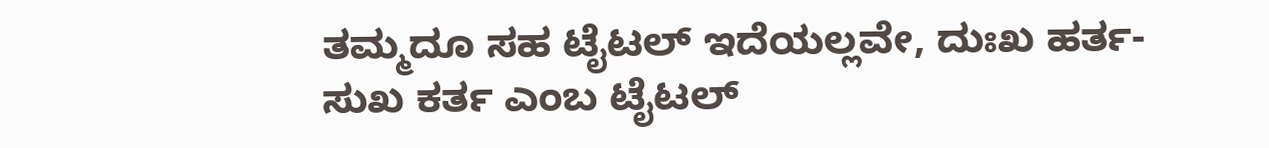ತಮ್ಮದೂ ಸಹ ಟೈಟಲ್ ಇದೆಯಲ್ಲವೇ, ದುಃಖ ಹರ್ತ-ಸುಖ ಕರ್ತ ಎಂಬ ಟೈಟಲ್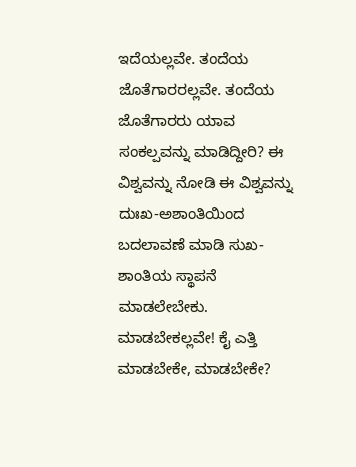ಇದೆಯಲ್ಲವೇ. ತಂದೆಯ ಜೊತೆಗಾರರಲ್ಲವೇ. ತಂದೆಯ ಜೊತೆಗಾರರು ಯಾವ ಸಂಕಲ್ಪವನ್ನು ಮಾಡಿದ್ದೀರಿ? ಈ ವಿಶ್ವವನ್ನು ನೋಡಿ ಈ ವಿಶ್ವವನ್ನು ದುಃಖ-ಅಶಾಂತಿಯಿಂದ ಬದಲಾವಣೆ ಮಾಡಿ ಸುಖ-ಶಾಂತಿಯ ಸ್ಥಾಪನೆ ಮಾಡಲೇಬೇಕು. ಮಾಡಬೇಕಲ್ಲವೇ! ಕೈ ಎತ್ತಿ ಮಾಡಬೇಕೇ, ಮಾಡಬೇಕೇ?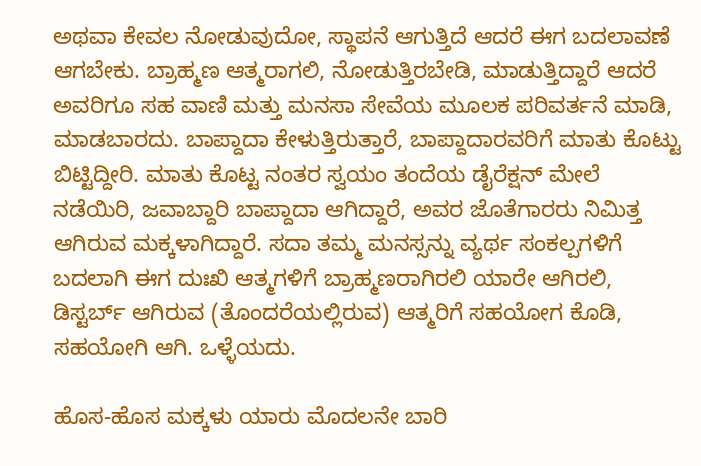ಅಥವಾ ಕೇವಲ ನೋಡುವುದೋ, ಸ್ಥಾಪನೆ ಆಗುತ್ತಿದೆ ಆದರೆ ಈಗ ಬದಲಾವಣೆ ಆಗಬೇಕು. ಬ್ರಾಹ್ಮಣ ಆತ್ಮರಾಗಲಿ, ನೋಡುತ್ತಿರಬೇಡಿ, ಮಾಡುತ್ತಿದ್ದಾರೆ ಆದರೆ ಅವರಿಗೂ ಸಹ ವಾಣಿ ಮತ್ತು ಮನಸಾ ಸೇವೆಯ ಮೂಲಕ ಪರಿವರ್ತನೆ ಮಾಡಿ, ಮಾಡಬಾರದು. ಬಾಪ್ದಾದಾ ಕೇಳುತ್ತಿರುತ್ತಾರೆ, ಬಾಪ್ದಾದಾರವರಿಗೆ ಮಾತು ಕೊಟ್ಟು ಬಿಟ್ಟಿದ್ದೀರಿ. ಮಾತು ಕೊಟ್ಟ ನಂತರ ಸ್ವಯಂ ತಂದೆಯ ಡೈರೆಕ್ಷನ್ ಮೇಲೆ ನಡೆಯಿರಿ, ಜವಾಬ್ದಾರಿ ಬಾಪ್ದಾದಾ ಆಗಿದ್ದಾರೆ, ಅವರ ಜೊತೆಗಾರರು ನಿಮಿತ್ತ ಆಗಿರುವ ಮಕ್ಕಳಾಗಿದ್ದಾರೆ. ಸದಾ ತಮ್ಮ ಮನಸ್ಸನ್ನು ವ್ಯರ್ಥ ಸಂಕಲ್ಪಗಳಿಗೆ ಬದಲಾಗಿ ಈಗ ದುಃಖಿ ಆತ್ಮಗಳಿಗೆ ಬ್ರಾಹ್ಮಣರಾಗಿರಲಿ ಯಾರೇ ಆಗಿರಲಿ, ಡಿಸ್ಟರ್ಬ್ ಆಗಿರುವ (ತೊಂದರೆಯಲ್ಲಿರುವ) ಆತ್ಮರಿಗೆ ಸಹಯೋಗ ಕೊಡಿ, ಸಹಯೋಗಿ ಆಗಿ. ಒಳ್ಳೆಯದು.

ಹೊಸ-ಹೊಸ ಮಕ್ಕಳು ಯಾರು ಮೊದಲನೇ ಬಾರಿ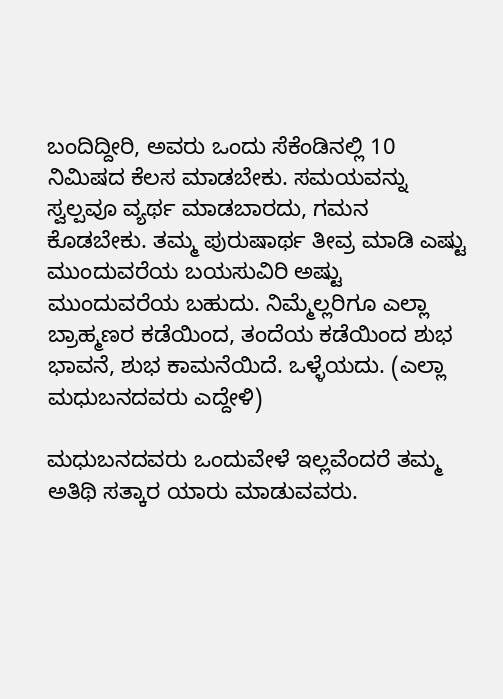ಬಂದಿದ್ದೀರಿ, ಅವರು ಒಂದು ಸೆಕೆಂಡಿನಲ್ಲಿ 10 ನಿಮಿಷದ ಕೆಲಸ ಮಾಡಬೇಕು. ಸಮಯವನ್ನು ಸ್ವಲ್ಪವೂ ವ್ಯರ್ಥ ಮಾಡಬಾರದು, ಗಮನ ಕೊಡಬೇಕು. ತಮ್ಮ ಪುರುಷಾರ್ಥ ತೀವ್ರ ಮಾಡಿ ಎಷ್ಟು ಮುಂದುವರೆಯ ಬಯಸುವಿರಿ ಅಷ್ಟು ಮುಂದುವರೆಯ ಬಹುದು. ನಿಮ್ಮೆಲ್ಲರಿಗೂ ಎಲ್ಲಾ ಬ್ರಾಹ್ಮಣರ ಕಡೆಯಿಂದ, ತಂದೆಯ ಕಡೆಯಿಂದ ಶುಭ ಭಾವನೆ, ಶುಭ ಕಾಮನೆಯಿದೆ. ಒಳ್ಳೆಯದು. (ಎಲ್ಲಾ ಮಧುಬನದವರು ಎದ್ದೇಳಿ)

ಮಧುಬನದವರು ಒಂದುವೇಳೆ ಇಲ್ಲವೆಂದರೆ ತಮ್ಮ ಅತಿಥಿ ಸತ್ಕಾರ ಯಾರು ಮಾಡುವವರು.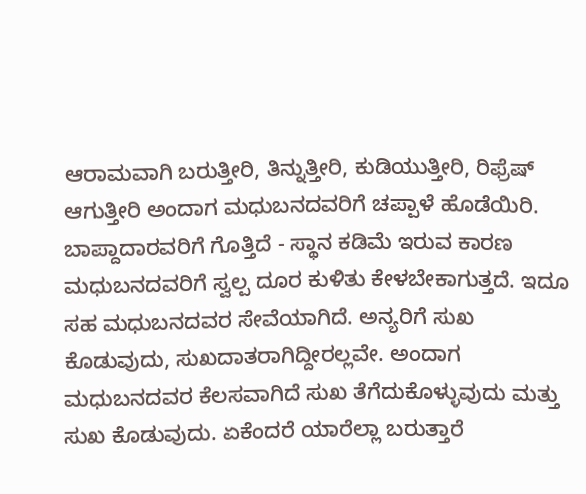ಆರಾಮವಾಗಿ ಬರುತ್ತೀರಿ, ತಿನ್ನುತ್ತೀರಿ, ಕುಡಿಯುತ್ತೀರಿ, ರಿಫ್ರೆಷ್ ಆಗುತ್ತೀರಿ ಅಂದಾಗ ಮಧುಬನದವರಿಗೆ ಚಪ್ಪಾಳೆ ಹೊಡೆಯಿರಿ. ಬಾಪ್ದಾದಾರವರಿಗೆ ಗೊತ್ತಿದೆ - ಸ್ಥಾನ ಕಡಿಮೆ ಇರುವ ಕಾರಣ ಮಧುಬನದವರಿಗೆ ಸ್ವಲ್ಪ ದೂರ ಕುಳಿತು ಕೇಳಬೇಕಾಗುತ್ತದೆ. ಇದೂ ಸಹ ಮಧುಬನದವರ ಸೇವೆಯಾಗಿದೆ. ಅನ್ಯರಿಗೆ ಸುಖ ಕೊಡುವುದು, ಸುಖದಾತರಾಗಿದ್ದೀರಲ್ಲವೇ. ಅಂದಾಗ ಮಧುಬನದವರ ಕೆಲಸವಾಗಿದೆ ಸುಖ ತೆಗೆದುಕೊಳ್ಳುವುದು ಮತ್ತು ಸುಖ ಕೊಡುವುದು. ಏಕೆಂದರೆ ಯಾರೆಲ್ಲಾ ಬರುತ್ತಾರೆ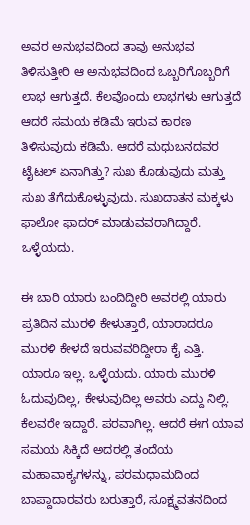ಅವರ ಅನುಭವದಿಂದ ತಾವು ಅನುಭವ ತಿಳಿಸುತ್ತೀರಿ ಆ ಅನುಭವದಿಂದ ಒಬ್ಬರಿಗೊಬ್ಬರಿಗೆ ಲಾಭ ಆಗುತ್ತದೆ. ಕೆಲವೊಂದು ಲಾಭಗಳು ಆಗುತ್ತದೆ ಆದರೆ ಸಮಯ ಕಡಿಮೆ ಇರುವ ಕಾರಣ ತಿಳಿಸುವುದು ಕಡಿಮೆ. ಆದರೆ ಮಧುಬನದವರ ಟೈಟಲ್ ಏನಾಗಿತ್ತು? ಸುಖ ಕೊಡುವುದು ಮತ್ತು ಸುಖ ತೆಗೆದುಕೊಳ್ಳುವುದು. ಸುಖದಾತನ ಮಕ್ಕಳು ಫಾಲೋ ಫಾದರ್ ಮಾಡುವವರಾಗಿದ್ದಾರೆ. ಒಳ್ಳೆಯದು.

ಈ ಬಾರಿ ಯಾರು ಬಂದಿದ್ದೀರಿ ಅವರಲ್ಲಿ ಯಾರು ಪ್ರತಿದಿನ ಮುರಳಿ ಕೇಳುತ್ತಾರೆ, ಯಾರಾದರೂ ಮುರಳಿ ಕೇಳದೆ ಇರುವವರಿದ್ದೀರಾ ಕೈ ಎತ್ತಿ. ಯಾರೂ ಇಲ್ಲ. ಒಳ್ಳೆಯದು. ಯಾರು ಮುರಳಿ ಓದುವುದಿಲ್ಲ, ಕೇಳುವುದಿಲ್ಲ ಅವರು ಎದ್ದು ನಿಲ್ಲಿ. ಕೆಲವರೇ ಇದ್ದಾರೆ. ಪರವಾಗಿಲ್ಲ. ಆದರೆ ಈಗ ಯಾವ ಸಮಯ ಸಿಕ್ಕಿದೆ ಅದರಲ್ಲಿ ತಂದೆಯ ಮಹಾವಾಕ್ಯಗಳನ್ನು, ಪರಮಧಾಮದಿಂದ ಬಾಪ್ದಾದಾರವರು ಬರುತ್ತಾರೆ, ಸೂಕ್ಷ್ಮವತನದಿಂದ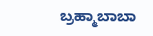ಬ್ರಹ್ಮಾಬಾಬಾ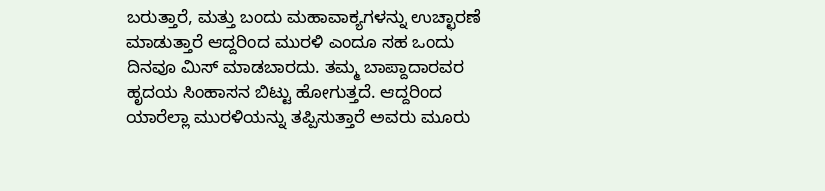ಬರುತ್ತಾರೆ, ಮತ್ತು ಬಂದು ಮಹಾವಾಕ್ಯಗಳನ್ನು ಉಚ್ಛಾರಣೆ ಮಾಡುತ್ತಾರೆ ಆದ್ದರಿಂದ ಮುರಳಿ ಎಂದೂ ಸಹ ಒಂದು ದಿನವೂ ಮಿಸ್ ಮಾಡಬಾರದು. ತಮ್ಮ ಬಾಪ್ದಾದಾರವರ ಹೃದಯ ಸಿಂಹಾಸನ ಬಿಟ್ಟು ಹೋಗುತ್ತದೆ. ಆದ್ದರಿಂದ ಯಾರೆಲ್ಲಾ ಮುರಳಿಯನ್ನು ತಪ್ಪಿಸುತ್ತಾರೆ ಅವರು ಮೂರು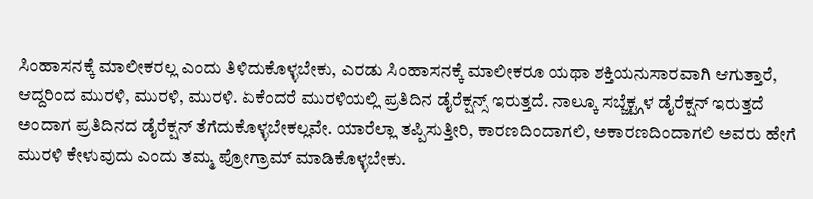ಸಿಂಹಾಸನಕ್ಕೆ ಮಾಲೀಕರಲ್ಲ ಎಂದು ತಿಳಿದುಕೊಳ್ಳಬೇಕು, ಎರಡು ಸಿಂಹಾಸನಕ್ಕೆ ಮಾಲೀಕರೂ ಯಥಾ ಶಕ್ತಿಯನುಸಾರವಾಗಿ ಆಗುತ್ತಾರೆ, ಆದ್ದರಿಂದ ಮುರಳಿ, ಮುರಳಿ, ಮುರಳಿ. ಏಕೆಂದರೆ ಮುರಳಿಯಲ್ಲಿ ಪ್ರತಿದಿನ ಡೈರೆಕ್ಷನ್ಸ್ ಇರುತ್ತದೆ. ನಾಲ್ಕೂ ಸಬ್ಜೆಕ್ಟ್ಗಳ ಡೈರೆಕ್ಷನ್ ಇರುತ್ತದೆ ಅಂದಾಗ ಪ್ರತಿದಿನದ ಡೈರೆಕ್ಷನ್ ತೆಗೆದುಕೊಳ್ಳಬೇಕಲ್ಲವೇ. ಯಾರೆಲ್ಲಾ ತಪ್ಪಿಸುತ್ತೀರಿ, ಕಾರಣದಿಂದಾಗಲಿ, ಅಕಾರಣದಿಂದಾಗಲಿ ಅವರು ಹೇಗೆ ಮುರಳಿ ಕೇಳುವುದು ಎಂದು ತಮ್ಮ ಪ್ರೋಗ್ರಾಮ್ ಮಾಡಿಕೊಳ್ಳಬೇಕು.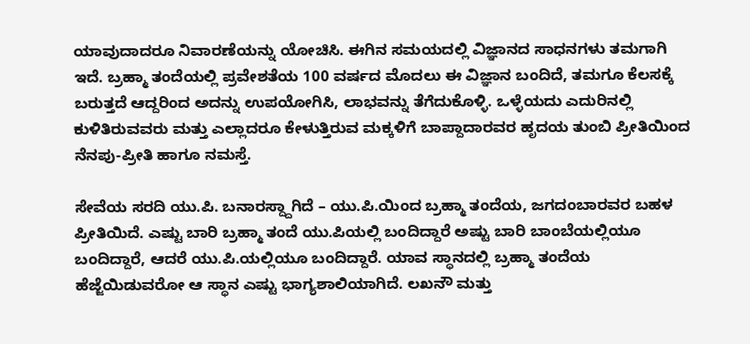ಯಾವುದಾದರೂ ನಿವಾರಣೆಯನ್ನು ಯೋಚಿಸಿ. ಈಗಿನ ಸಮಯದಲ್ಲಿ ವಿಜ್ಞಾನದ ಸಾಧನಗಳು ತಮಗಾಗಿ ಇದೆ. ಬ್ರಹ್ಮಾ ತಂದೆಯಲ್ಲಿ ಪ್ರವೇಶತೆಯ 100 ವರ್ಷದ ಮೊದಲು ಈ ವಿಜ್ಞಾನ ಬಂದಿದೆ, ತಮಗೂ ಕೆಲಸಕ್ಕೆ ಬರುತ್ತದೆ ಆದ್ದರಿಂದ ಅದನ್ನು ಉಪಯೋಗಿಸಿ, ಲಾಭವನ್ನು ತೆಗೆದುಕೊಳ್ಳಿ. ಒಳ್ಳೆಯದು ಎದುರಿನಲ್ಲಿ ಕುಳಿತಿರುವವರು ಮತ್ತು ಎಲ್ಲಾದರೂ ಕೇಳುತ್ತಿರುವ ಮಕ್ಕಳಿಗೆ ಬಾಪ್ದಾದಾರವರ ಹೃದಯ ತುಂಬಿ ಪ್ರೀತಿಯಿಂದ ನೆನಪು-ಪ್ರೀತಿ ಹಾಗೂ ನಮಸ್ತೆ.

ಸೇವೆಯ ಸರದಿ ಯು.ಪಿ. ಬನಾರಸ್ದ್ದಾಗಿದೆ – ಯು.ಪಿ.ಯಿಂದ ಬ್ರಹ್ಮಾ ತಂದೆಯ, ಜಗದಂಬಾರವರ ಬಹಳ ಪ್ರೀತಿಯಿದೆ. ಎಷ್ಟು ಬಾರಿ ಬ್ರಹ್ಮಾ ತಂದೆ ಯು.ಪಿಯಲ್ಲಿ ಬಂದಿದ್ದಾರೆ ಅಷ್ಟು ಬಾರಿ ಬಾಂಬೆಯಲ್ಲಿಯೂ ಬಂದಿದ್ದಾರೆ, ಆದರೆ ಯು.ಪಿ.ಯಲ್ಲಿಯೂ ಬಂದಿದ್ದಾರೆ. ಯಾವ ಸ್ಥಾನದಲ್ಲಿ ಬ್ರಹ್ಮಾ ತಂದೆಯ ಹೆಜ್ಜೆಯಿಡುವರೋ ಆ ಸ್ಥಾನ ಎಷ್ಟು ಭಾಗ್ಯಶಾಲಿಯಾಗಿದೆ. ಲಖನೌ ಮತ್ತು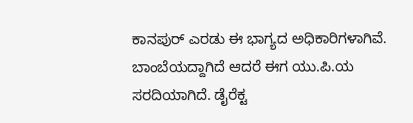ಕಾನಪುರ್ ಎರಡು ಈ ಭಾಗ್ಯದ ಅಧಿಕಾರಿಗಳಾಗಿವೆ. ಬಾಂಬೆಯದ್ದಾಗಿದೆ ಆದರೆ ಈಗ ಯು.ಪಿ.ಯ ಸರದಿಯಾಗಿದೆ. ಡೈರೆಕ್ಟ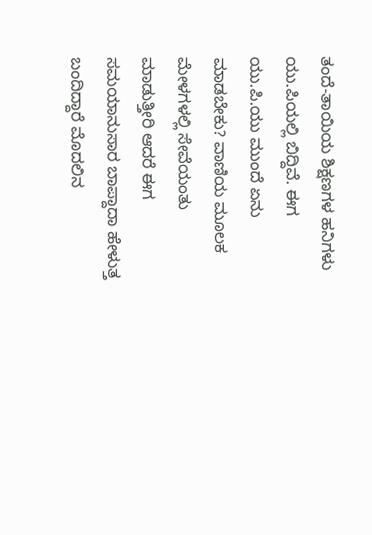ತಂದೆ-ತಾಯಿಯ ಶಿಕ್ಷಣಗಳ ಹನಿಗಳು ಯು.ಪಿಯಲ್ಲಿ ಬಿದ್ದಿವೆ. ಈಗ ಯು.ಪಿ.ಯು ಮುಂದೆ ಏನು ಮಾಡಬೇಕು? ವಾಣಿಯ ಮೂಲಕ ಮೇಳಗಳಲ್ಲಿ ಸೇವೆಯಂತು ಮಾಡುತ್ತೀರಿ ಆದರೆ ಈಗ ಸಮಯಾನುಸಾರ ಬಾಪ್ದಾದಾ ಹೇಳುತ್ತ ಬಂದಿದ್ದಾರೆ ಮೊದಲಿನ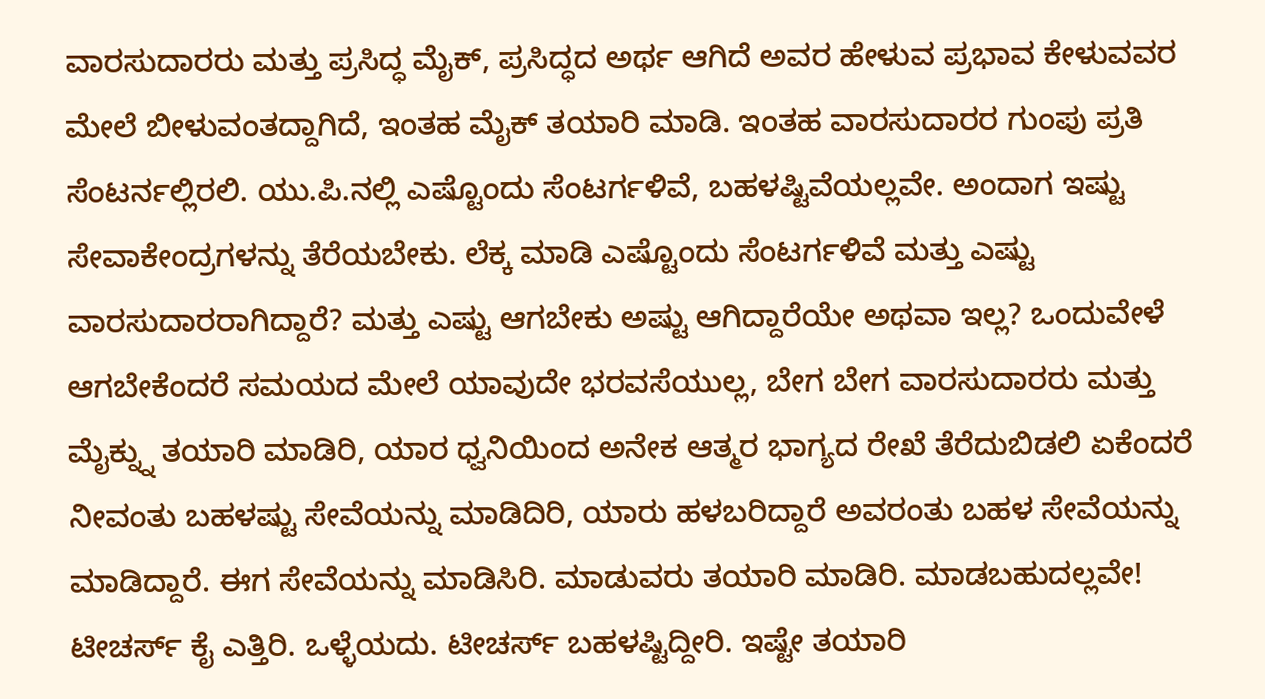ವಾರಸುದಾರರು ಮತ್ತು ಪ್ರಸಿದ್ಧ ಮೈಕ್, ಪ್ರಸಿದ್ಧದ ಅರ್ಥ ಆಗಿದೆ ಅವರ ಹೇಳುವ ಪ್ರಭಾವ ಕೇಳುವವರ ಮೇಲೆ ಬೀಳುವಂತದ್ದಾಗಿದೆ, ಇಂತಹ ಮೈಕ್ ತಯಾರಿ ಮಾಡಿ. ಇಂತಹ ವಾರಸುದಾರರ ಗುಂಪು ಪ್ರತಿ ಸೆಂಟರ್ನಲ್ಲಿರಲಿ. ಯು.ಪಿ.ನಲ್ಲಿ ಎಷ್ಟೊಂದು ಸೆಂಟರ್ಗಳಿವೆ, ಬಹಳಷ್ಟಿವೆಯಲ್ಲವೇ. ಅಂದಾಗ ಇಷ್ಟು ಸೇವಾಕೇಂದ್ರಗಳನ್ನು ತೆರೆಯಬೇಕು. ಲೆಕ್ಕ ಮಾಡಿ ಎಷ್ಟೊಂದು ಸೆಂಟರ್ಗಳಿವೆ ಮತ್ತು ಎಷ್ಟು ವಾರಸುದಾರರಾಗಿದ್ದಾರೆ? ಮತ್ತು ಎಷ್ಟು ಆಗಬೇಕು ಅಷ್ಟು ಆಗಿದ್ದಾರೆಯೇ ಅಥವಾ ಇಲ್ಲ? ಒಂದುವೇಳೆ ಆಗಬೇಕೆಂದರೆ ಸಮಯದ ಮೇಲೆ ಯಾವುದೇ ಭರವಸೆಯುಲ್ಲ, ಬೇಗ ಬೇಗ ವಾರಸುದಾರರು ಮತ್ತು ಮೈಕ್ನ್ನು ತಯಾರಿ ಮಾಡಿರಿ, ಯಾರ ಧ್ವನಿಯಿಂದ ಅನೇಕ ಆತ್ಮರ ಭಾಗ್ಯದ ರೇಖೆ ತೆರೆದುಬಿಡಲಿ ಏಕೆಂದರೆ ನೀವಂತು ಬಹಳಷ್ಟು ಸೇವೆಯನ್ನು ಮಾಡಿದಿರಿ, ಯಾರು ಹಳಬರಿದ್ದಾರೆ ಅವರಂತು ಬಹಳ ಸೇವೆಯನ್ನು ಮಾಡಿದ್ದಾರೆ. ಈಗ ಸೇವೆಯನ್ನು ಮಾಡಿಸಿರಿ. ಮಾಡುವರು ತಯಾರಿ ಮಾಡಿರಿ. ಮಾಡಬಹುದಲ್ಲವೇ! ಟೀಚರ್ಸ್ ಕೈ ಎತ್ತಿರಿ. ಒಳ್ಳೆಯದು. ಟೀಚರ್ಸ್ ಬಹಳಷ್ಟಿದ್ದೀರಿ. ಇಷ್ಟೇ ತಯಾರಿ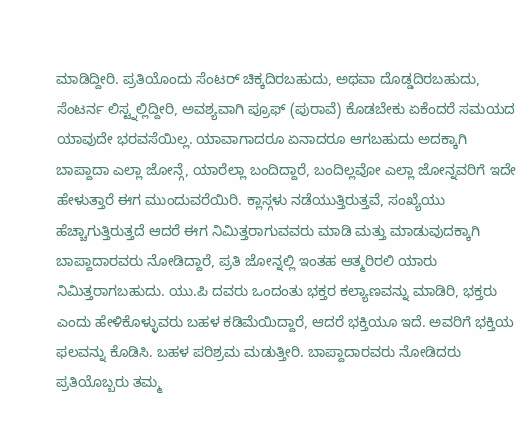ಮಾಡಿದ್ದೀರಿ. ಪ್ರತಿಯೊಂದು ಸೆಂಟರ್ ಚಿಕ್ಕದಿರಬಹುದು, ಅಥವಾ ದೊಡ್ಡದಿರಬಹುದು, ಸೆಂಟರ್ನ ಲಿಸ್ಟ್ನಲ್ಲಿದ್ದೀರಿ, ಅವಶ್ಯವಾಗಿ ಪ್ರೂಫ್ (ಪುರಾವೆ) ಕೊಡಬೇಕು ಏಕೆಂದರೆ ಸಮಯದ ಯಾವುದೇ ಭರವಸೆಯಿಲ್ಲ. ಯಾವಾಗಾದರೂ ಏನಾದರೂ ಆಗಬಹುದು ಅದಕ್ಕಾಗಿ ಬಾಪ್ದಾದಾ ಎಲ್ಲಾ ಜೋನ್ಗೆ, ಯಾರೆಲ್ಲಾ ಬಂದಿದ್ದಾರೆ, ಬಂದಿಲ್ಲವೋ ಎಲ್ಲಾ ಜೋನ್ನವರಿಗೆ ಇದೇ ಹೇಳುತ್ತಾರೆ ಈಗ ಮುಂದುವರೆಯಿರಿ. ಕ್ಲಾಸ್ಗಳು ನಡೆಯುತ್ತಿರುತ್ತವೆ, ಸಂಖ್ಯೆಯು ಹೆಚ್ಚಾಗುತ್ತಿರುತ್ತದೆ ಆದರೆ ಈಗ ನಿಮಿತ್ತರಾಗುವವರು ಮಾಡಿ ಮತ್ತು ಮಾಡುವುದಕ್ಕಾಗಿ ಬಾಪ್ದಾದಾರವರು ನೋಡಿದ್ದಾರೆ, ಪ್ರತಿ ಜೋನ್ನಲ್ಲಿ ಇಂತಹ ಆತ್ಮರಿರಲಿ ಯಾರು ನಿಮಿತ್ತರಾಗಬಹುದು. ಯು.ಪಿ ದವರು ಒಂದಂತು ಭಕ್ತರ ಕಲ್ಯಾಣವನ್ನು ಮಾಡಿರಿ, ಭಕ್ತರು ಎಂದು ಹೇಳಿಕೊಳ್ಳುವರು ಬಹಳ ಕಡಿಮೆಯಿದ್ದಾರೆ, ಆದರೆ ಭಕ್ತಿಯೂ ಇದೆ. ಅವರಿಗೆ ಭಕ್ತಿಯ ಫಲವನ್ನು ಕೊಡಿಸಿ. ಬಹಳ ಪರಿಶ್ರಮ ಮಡುತ್ತೀರಿ. ಬಾಪ್ದಾದಾರವರು ನೋಡಿದರು ಪ್ರತಿಯೊಬ್ಬರು ತಮ್ಮ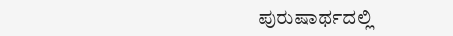ಪುರುಷಾರ್ಥದಲ್ಲಿ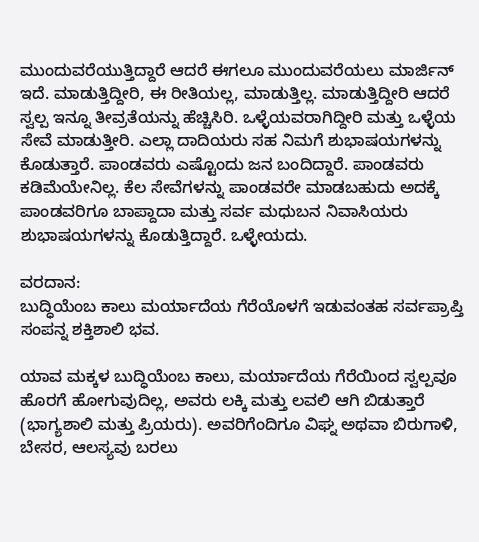ಮುಂದುವರೆಯುತ್ತಿದ್ದಾರೆ ಆದರೆ ಈಗಲೂ ಮುಂದುವರೆಯಲು ಮಾರ್ಜಿನ್ ಇದೆ. ಮಾಡುತ್ತಿದ್ದೀರಿ, ಈ ರೀತಿಯಲ್ಲ, ಮಾಡುತ್ತಿಲ್ಲ. ಮಾಡುತ್ತಿದ್ದೀರಿ ಆದರೆ ಸ್ವಲ್ಪ ಇನ್ನೂ ತೀವ್ರತೆಯನ್ನು ಹೆಚ್ಚಿಸಿರಿ. ಒಳ್ಳೆಯವರಾಗಿದ್ದೀರಿ ಮತ್ತು ಒಳ್ಳೆಯ ಸೇವೆ ಮಾಡುತ್ತೀರಿ. ಎಲ್ಲಾ ದಾದಿಯರು ಸಹ ನಿಮಗೆ ಶುಭಾಷಯಗಳನ್ನು ಕೊಡುತ್ತಾರೆ. ಪಾಂಡವರು ಎಷ್ಟೊಂದು ಜನ ಬಂದಿದ್ದಾರೆ. ಪಾಂಡವರು ಕಡಿಮೆಯೇನಿಲ್ಲ. ಕೆಲ ಸೇವೆಗಳನ್ನು ಪಾಂಡವರೇ ಮಾಡಬಹುದು ಅದಕ್ಕೆ ಪಾಂಡವರಿಗೂ ಬಾಪ್ದಾದಾ ಮತ್ತು ಸರ್ವ ಮಧುಬನ ನಿವಾಸಿಯರು ಶುಭಾಷಯಗಳನ್ನು ಕೊಡುತ್ತಿದ್ದಾರೆ. ಒಳ್ಳೇಯದು.

ವರದಾನ:
ಬುದ್ಧಿಯೆಂಬ ಕಾಲು ಮರ್ಯಾದೆಯ ಗೆರೆಯೊಳಗೆ ಇಡುವಂತಹ ಸರ್ವಪ್ರಾಪ್ತಿ ಸಂಪನ್ನ ಶಕ್ತಿಶಾಲಿ ಭವ.

ಯಾವ ಮಕ್ಕಳ ಬುದ್ಧಿಯೆಂಬ ಕಾಲು, ಮರ್ಯಾದೆಯ ಗೆರೆಯಿಂದ ಸ್ವಲ್ಪವೂ ಹೊರಗೆ ಹೋಗುವುದಿಲ್ಲ, ಅವರು ಲಕ್ಕಿ ಮತ್ತು ಲವಲಿ ಆಗಿ ಬಿಡುತ್ತಾರೆ (ಭಾಗ್ಯಶಾಲಿ ಮತ್ತು ಪ್ರಿಯರು). ಅವರಿಗೆಂದಿಗೂ ವಿಘ್ನ ಅಥವಾ ಬಿರುಗಾಳಿ, ಬೇಸರ, ಆಲಸ್ಯವು ಬರಲು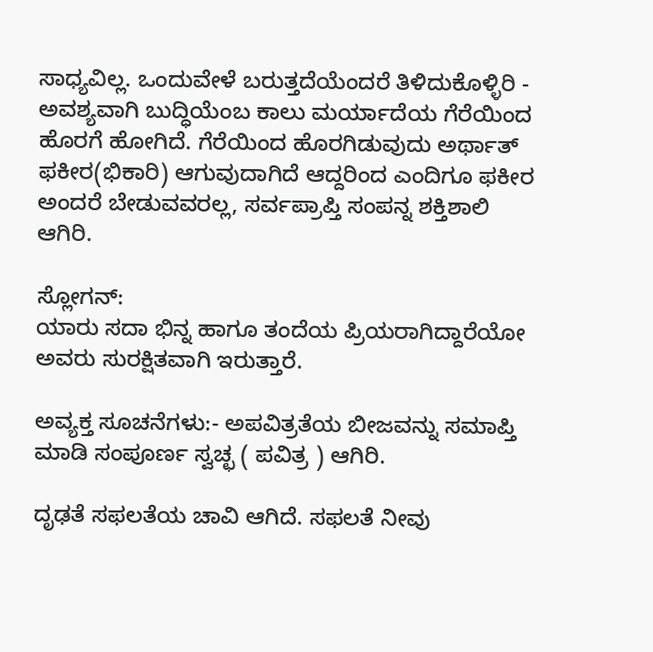ಸಾಧ್ಯವಿಲ್ಲ. ಒಂದುವೇಳೆ ಬರುತ್ತದೆಯೆಂದರೆ ತಿಳಿದುಕೊಳ್ಳಿರಿ - ಅವಶ್ಯವಾಗಿ ಬುದ್ಧಿಯೆಂಬ ಕಾಲು ಮರ್ಯಾದೆಯ ಗೆರೆಯಿಂದ ಹೊರಗೆ ಹೋಗಿದೆ. ಗೆರೆಯಿಂದ ಹೊರಗಿಡುವುದು ಅರ್ಥಾತ್ ಫಕೀರ(ಭಿಕಾರಿ) ಆಗುವುದಾಗಿದೆ ಆದ್ದರಿಂದ ಎಂದಿಗೂ ಫಕೀರ ಅಂದರೆ ಬೇಡುವವರಲ್ಲ, ಸರ್ವಪ್ರಾಪ್ತಿ ಸಂಪನ್ನ ಶಕ್ತಿಶಾಲಿ ಆಗಿರಿ.

ಸ್ಲೋಗನ್:
ಯಾರು ಸದಾ ಭಿನ್ನ ಹಾಗೂ ತಂದೆಯ ಪ್ರಿಯರಾಗಿದ್ದಾರೆಯೋ ಅವರು ಸುರಕ್ಷಿತವಾಗಿ ಇರುತ್ತಾರೆ.

ಅವ್ಯಕ್ತ ಸೂಚನೆಗಳು:- ಅಪವಿತ್ರತೆಯ ಬೀಜವನ್ನು ಸಮಾಪ್ತಿ ಮಾಡಿ ಸಂಪೂರ್ಣ ಸ್ವಚ್ಛ ( ಪವಿತ್ರ ) ಆಗಿರಿ.

ದೃಢತೆ ಸಫಲತೆಯ ಚಾವಿ ಆಗಿದೆ. ಸಫಲತೆ ನೀವು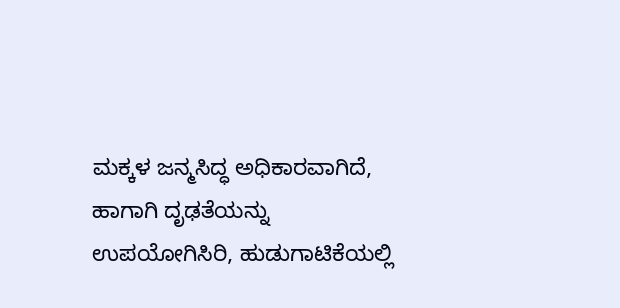ಮಕ್ಕಳ ಜನ್ಮಸಿದ್ಧ ಅಧಿಕಾರವಾಗಿದೆ, ಹಾಗಾಗಿ ದೃಢತೆಯನ್ನು ಉಪಯೋಗಿಸಿರಿ, ಹುಡುಗಾಟಿಕೆಯಲ್ಲಿ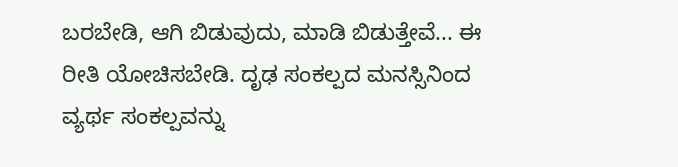ಬರಬೇಡಿ, ಆಗಿ ಬಿಡುವುದು, ಮಾಡಿ ಬಿಡುತ್ತೇವೆ... ಈ ರೀತಿ ಯೋಚಿಸಬೇಡಿ. ದೃಢ ಸಂಕಲ್ಪದ ಮನಸ್ಸಿನಿಂದ ವ್ಯರ್ಥ ಸಂಕಲ್ಪವನ್ನು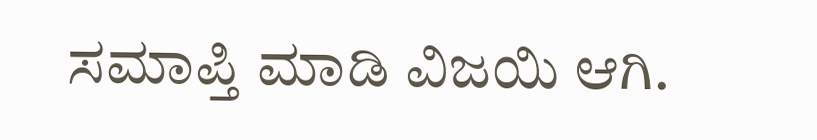ಸಮಾಪ್ತಿ ಮಾಡಿ ವಿಜಯಿ ಆಗಿ.